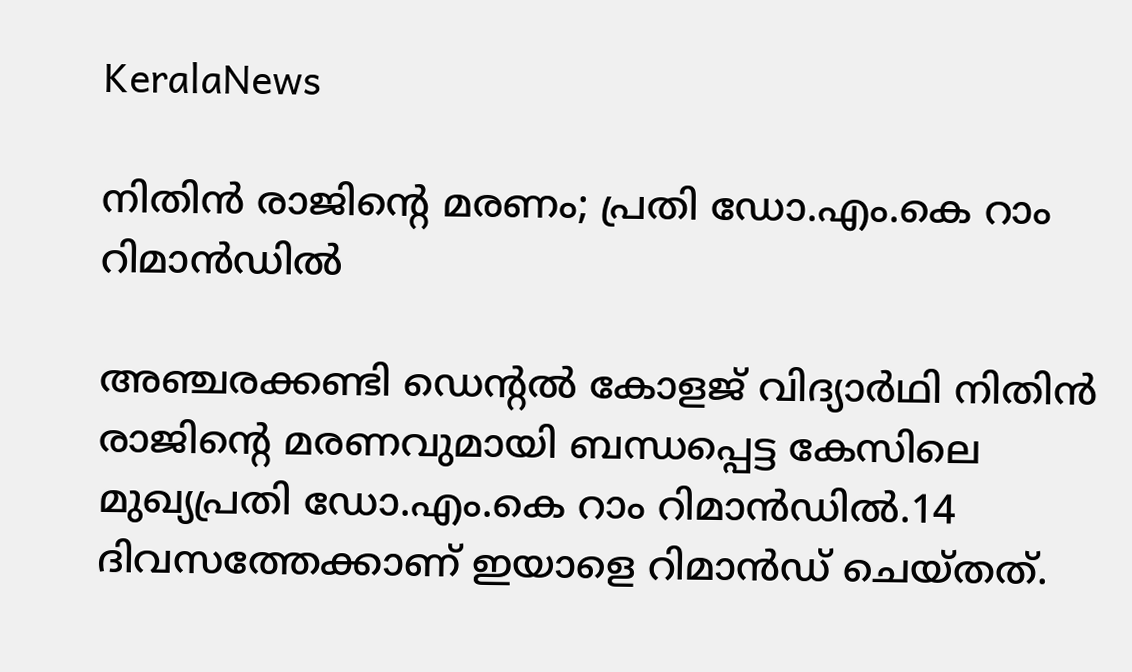KeralaNews

നിതിൻ രാജിന്‍റെ മരണം; പ്രതി ഡോ.എം.കെ റാം റിമാൻഡിൽ

അഞ്ചരക്കണ്ടി ഡെന്‍റൽ കോളജ് വിദ്യാർഥി നിതിൻ രാജിന്‍റെ മരണവുമായി ബന്ധപ്പെട്ട കേസിലെ മുഖ്യപ്രതി ഡോ.എം.കെ റാം റിമാൻഡിൽ.14 ദിവസത്തേക്കാണ് ഇയാളെ റിമാൻഡ് ചെയ്തത്.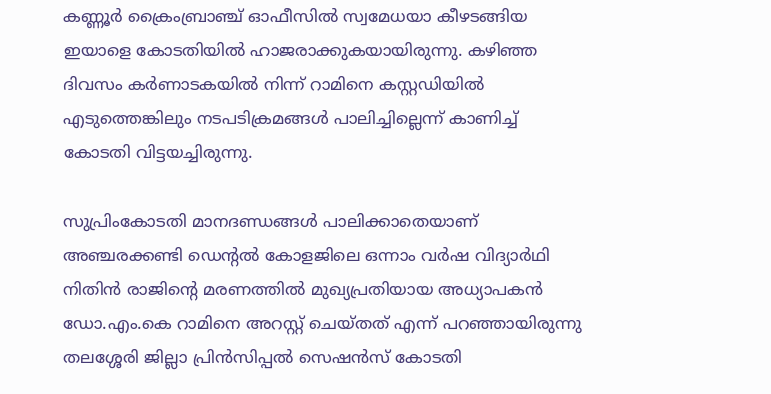കണ്ണൂർ ക്രൈംബ്രാഞ്ച് ഓഫീസിൽ സ്വമേധയാ കീഴടങ്ങിയ ഇയാളെ കോടതിയിൽ ഹാജരാക്കുകയായിരുന്നു. കഴിഞ്ഞ ദിവസം കർണാടകയിൽ നിന്ന് റാമിനെ കസ്റ്റഡിയിൽ എടുത്തെങ്കിലും നടപടിക്രമങ്ങൾ പാലിച്ചില്ലെന്ന് കാണിച്ച് കോടതി വിട്ടയച്ചിരുന്നു.

സുപ്രിംകോടതി മാനദണ്ഡങ്ങൾ പാലിക്കാതെയാണ് അഞ്ചരക്കണ്ടി ഡെന്‍റൽ കോളജിലെ ഒന്നാം വർഷ വിദ്യാർഥി നിതിൻ രാജിന്‍റെ മരണത്തിൽ മുഖ്യപ്രതിയായ അധ്യാപകൻ ഡോ.എം.കെ റാമിനെ അറസ്റ്റ് ചെയ്തത് എന്ന് പറഞ്ഞായിരുന്നു തലശ്ശേരി ജില്ലാ പ്രിൻസിപ്പൽ സെഷൻസ് കോടതി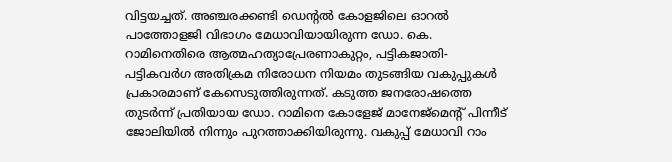വിട്ടയച്ചത്. അഞ്ചരക്കണ്ടി ഡെന്റല്‍ കോളജിലെ ഓറല്‍ പാത്തോളജി വിഭാഗം മേധാവിയായിരുന്ന ഡോ. കെ. റാമിനെതിരെ ആത്മഹത്യാപ്രേരണാകുറ്റം, പട്ടികജാതി-പട്ടികവര്‍ഗ അതിക്രമ നിരോധന നിയമം തുടങ്ങിയ വകുപ്പുകള്‍ പ്രകാരമാണ് കേസെടുത്തിരുന്നത്. കടുത്ത ജനരോഷത്തെ തുടര്‍ന്ന് പ്രതിയായ ഡോ. റാമിനെ കോളേജ് മാനേജ്‌മെന്റ് പിന്നീട് ജോലിയില്‍ നിന്നും പുറത്താക്കിയിരുന്നു. വകുപ്പ് മേധാവി റാം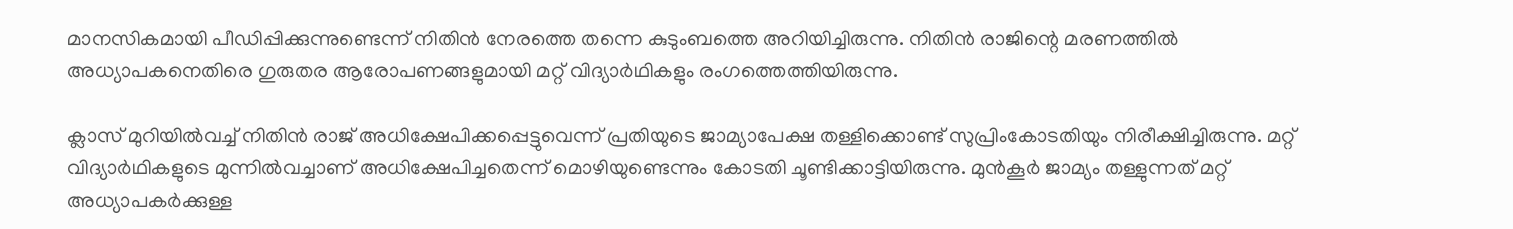മാനസികമായി പീഡിപ്പിക്കുന്നുണ്ടെന്ന് നിതിന്‍ നേരത്തെ തന്നെ കുടുംബത്തെ അറിയിച്ചിരുന്നു. നിതിന്‍ രാജിന്റെ മരണത്തില്‍ അധ്യാപകനെതിരെ ഗുരുതര ആരോപണങ്ങളുമായി മറ്റ് വിദ്യാര്‍ഥികളും രംഗത്തെത്തിയിരുന്നു.

ക്ലാസ് മുറിയില്‍വച്ച് നിതിന്‍ രാജ് അധിക്ഷേപിക്കപ്പെട്ടുവെന്ന് പ്രതിയുടെ ജാമ്യാപേക്ഷ തള്ളിക്കൊണ്ട് സുപ്രിംകോടതിയും നിരീക്ഷിച്ചിരുന്നു. മറ്റ് വിദ്യാര്‍ഥികളുടെ മുന്നില്‍വച്ചാണ് അധിക്ഷേപിച്ചതെന്ന് മൊഴിയുണ്ടെന്നും കോടതി ചൂണ്ടിക്കാട്ടിയിരുന്നു. മുന്‍കൂര്‍ ജാമ്യം തള്ളുന്നത് മറ്റ് അധ്യാപകര്‍ക്കുള്ള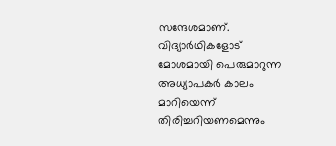സന്ദേശമാണ്. വിദ്യാര്‍ഥികളോട് മോശമായി പെരുമാറുന്ന അധ്യാപകര്‍ കാലം മാറിയെന്ന് തിരിച്ചറിയണമെന്നും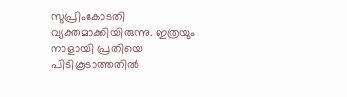സുപ്രിംകോടതി വ്യക്തമാക്കിയിരുന്നു. ഇത്രയും നാളായി പ്രതിയെ പിടികൂടാത്തതില്‍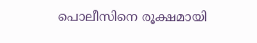പൊലീസിനെ രൂക്ഷമായി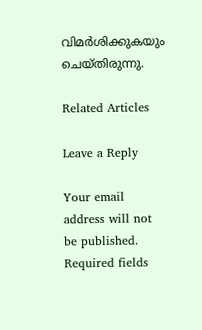വിമര്‍ശിക്കുകയും ചെയ്തിരുന്നു.

Related Articles

Leave a Reply

Your email address will not be published. Required fields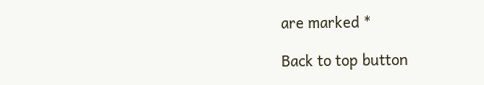are marked *

Back to top button